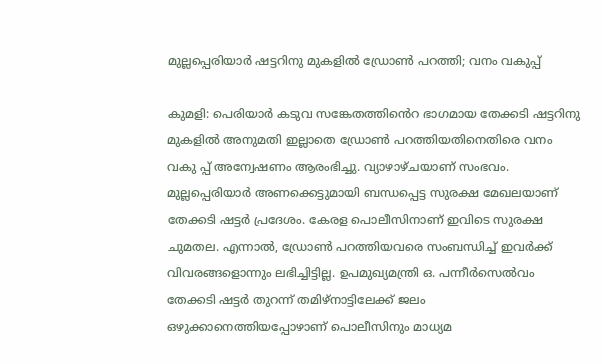മുല്ലപ്പെരിയാർ ഷട്ടറിനു മുകളിൽ ഡ്രോൺ പറത്തി; വനം വകുപ്പ്

കുമളി: പെരിയാർ കടുവ സങ്കേതത്തിൻെറ ഭാഗമായ തേക്കടി ഷട്ടറിനു മുകളിൽ അനുമതി ഇല്ലാതെ ഡ്രോൺ പറത്തിയതിനെതിരെ വനം വകു പ്പ് അന്വേഷണം ആരംഭിച്ചു. വ്യാഴാഴ്ചയാണ് സംഭവം. മുല്ലപ്പെരിയാർ അണക്കെട്ടുമായി ബന്ധപ്പെട്ട സുരക്ഷ മേഖലയാണ് തേക്കടി ഷട്ടർ പ്രദേശം. കേരള പൊലീസിനാണ് ഇവിടെ സുരക്ഷ ചുമതല. എന്നാൽ, ഡ്രോൺ പറത്തിയവരെ സംബന്ധിച്ച് ഇവർക്ക് വിവരങ്ങളൊന്നും ലഭിച്ചിട്ടില്ല. ഉപമുഖ്യമന്ത്രി ഒ. പന്നീർസെൽവം തേക്കടി ഷട്ടർ തുറന്ന് തമിഴ്നാട്ടിലേക്ക് ജലം ഒഴുക്കാനെത്തിയപ്പോഴാണ് പൊലീസിനും മാധ്യമ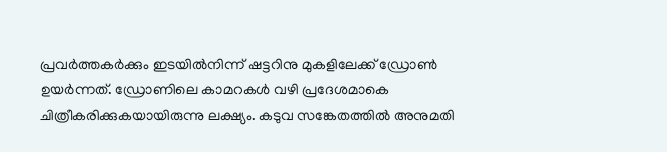പ്രവർത്തകർക്കും ഇടയിൽനിന്ന് ഷട്ടറിനു മുകളിലേക്ക് ഡ്രോൺ ഉയർന്നത്. ഡ്രോണിലെ കാമറകൾ വഴി പ്രദേശമാകെ ചിത്രീകരിക്കുകയായിരുന്നു ലക്ഷ്യം. കടുവ സങ്കേതത്തിൽ അനുമതി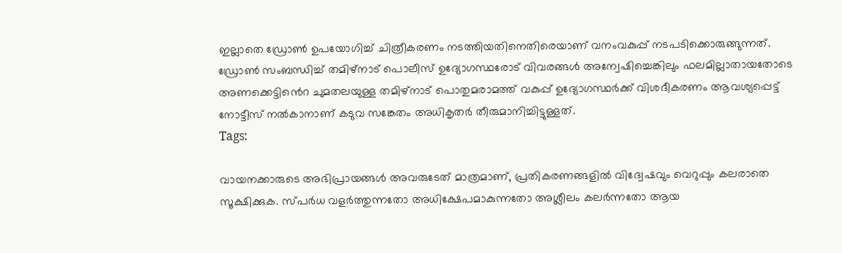ഇല്ലാതെ ഡ്രോൺ ഉപയോഗിച്ച് ചിത്രീകരണം നടത്തിയതിനെതിരെയാണ് വനംവകുപ്പ് നടപടിക്കൊരുങ്ങുന്നത്. ഡ്രോൺ സംബന്ധിച്ച് തമിഴ്നാട് പൊലീസ് ഉദ്യോഗസ്ഥരോട് വിവരങ്ങൾ അന്വേഷിച്ചെങ്കിലും ഫലമില്ലാതായതോടെ അണക്കെട്ടിൻെറ ചുമതലയുള്ള തമിഴ്നാട് പൊതുമരാമത്ത് വകുപ്പ് ഉദ്യോഗസ്ഥർക്ക് വിശദീകരണം ആവശ്യപ്പെട്ട് നോട്ടീസ് നൽകാനാണ് കടുവ സങ്കേതം അധികൃതർ തീരുമാനിച്ചിട്ടുള്ളത്.
Tags:

വായനക്കാരുടെ അഭിപ്രായങ്ങള്‍ അവരുടേത് മാത്രമാണ്, പ്രതികരണങ്ങളിൽ വിദ്വേഷവും വെറുപ്പും കലരാതെ സൂക്ഷിക്കുക. സ്പർധ വളർത്തുന്നതോ അധിക്ഷേപമാകുന്നതോ അശ്ലീലം കലർന്നതോ ആയ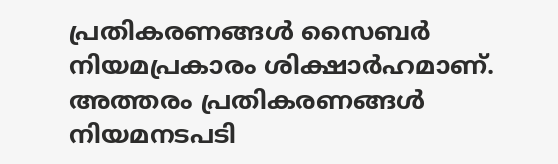പ്രതികരണങ്ങൾ സൈബർ നിയമപ്രകാരം ശിക്ഷാർഹമാണ്. അത്തരം പ്രതികരണങ്ങൾ നിയമനടപടി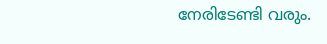നേരിടേണ്ടി വരും.